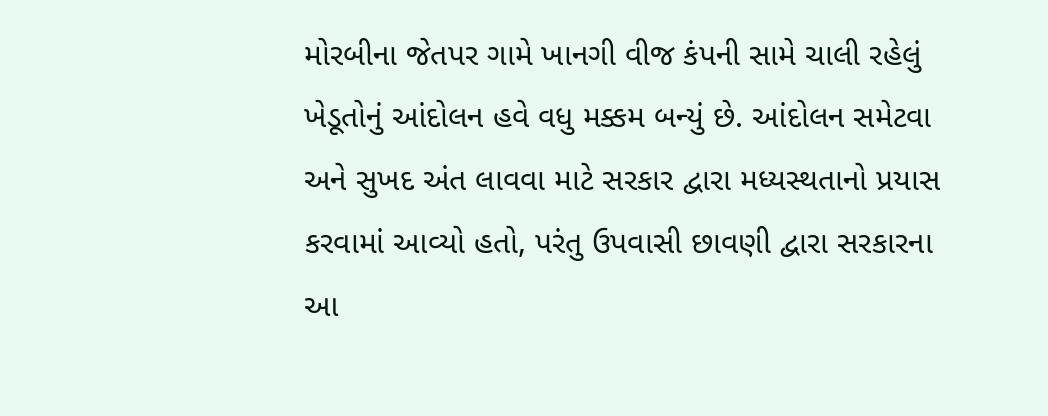મોરબીના જેતપર ગામે ખાનગી વીજ કંપની સામે ચાલી રહેલું ખેડૂતોનું આંદોલન હવે વધુ મક્કમ બન્યું છે. આંદોલન સમેટવા અને સુખદ અંત લાવવા માટે સરકાર દ્વારા મધ્યસ્થતાનો પ્રયાસ કરવામાં આવ્યો હતો, પરંતુ ઉપવાસી છાવણી દ્વારા સરકારના આ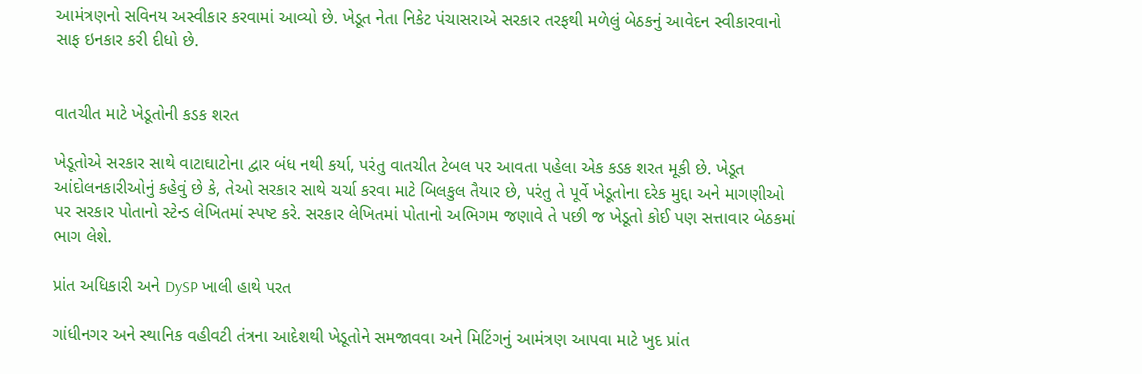આમંત્રણનો સવિનય અસ્વીકાર કરવામાં આવ્યો છે. ખેડૂત નેતા નિકેટ પંચાસરાએ સરકાર તરફથી મળેલું બેઠકનું આવેદન સ્વીકારવાનો સાફ ઇનકાર કરી દીધો છે.


વાતચીત માટે ખેડૂતોની કડક શરત

ખેડૂતોએ સરકાર સાથે વાટાઘાટોના દ્વાર બંધ નથી કર્યા, પરંતુ વાતચીત ટેબલ પર આવતા પહેલા એક કડક શરત મૂકી છે. ખેડૂત આંદોલનકારીઓનું કહેવું છે કે, તેઓ સરકાર સાથે ચર્ચા કરવા માટે બિલકુલ તૈયાર છે, પરંતુ તે પૂર્વે ખેડૂતોના દરેક મુદ્દા અને માગણીઓ પર સરકાર પોતાનો સ્ટેન્ડ લેખિતમાં સ્પષ્ટ કરે. સરકાર લેખિતમાં પોતાનો અભિગમ જણાવે તે પછી જ ખેડૂતો કોઈ પણ સત્તાવાર બેઠકમાં ભાગ લેશે.

પ્રાંત અધિકારી અને DySP ખાલી હાથે પરત

ગાંધીનગર અને સ્થાનિક વહીવટી તંત્રના આદેશથી ખેડૂતોને સમજાવવા અને મિટિંગનું આમંત્રણ આપવા માટે ખુદ પ્રાંત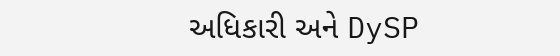અધિકારી અને DySP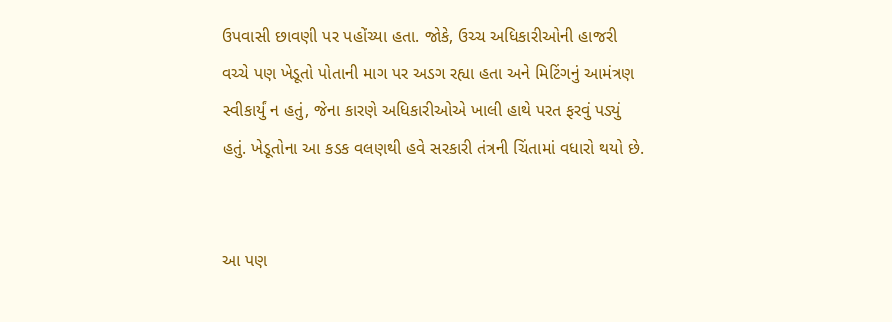ઉપવાસી છાવણી પર પહોંચ્યા હતા. જોકે, ઉચ્ચ અધિકારીઓની હાજરી વચ્ચે પણ ખેડૂતો પોતાની માગ પર અડગ રહ્યા હતા અને મિટિંગનું આમંત્રણ સ્વીકાર્યું ન હતું, જેના કારણે અધિકારીઓએ ખાલી હાથે પરત ફરવું પડ્યું હતું. ખેડૂતોના આ કડક વલણથી હવે સરકારી તંત્રની ચિંતામાં વધારો થયો છે.


આ પણ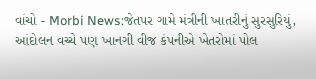વાંચો - Morbi News:જેતપર ગામે મંત્રીની ખાતરીનું સુરસુરિયું, આંદોલન વચ્ચે પણ ખાનગી વીજ કંપનીએ ખેતરોમાં પોલ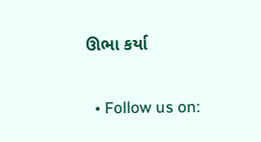ઊભા કર્યા


  • Follow us on: